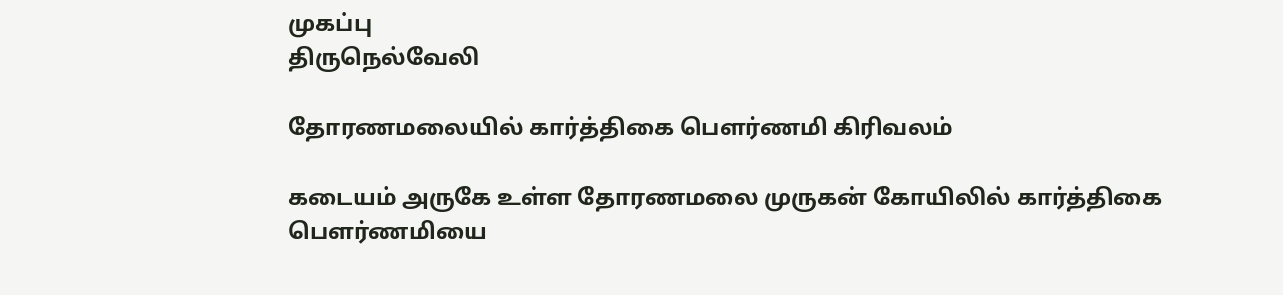முகப்பு
திருநெல்வேலி

தோரணமலையில் கார்த்திகை பௌர்ணமி கிரிவலம்

கடையம் அருகே உள்ள தோரணமலை முருகன் கோயிலில் கார்த்திகை பௌர்ணமியை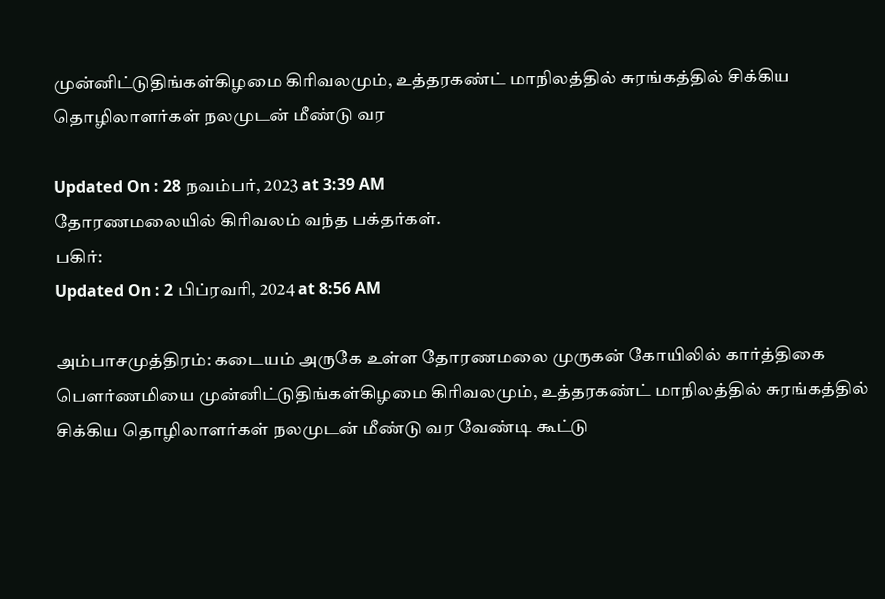முன்னிட்டுதிங்கள்கிழமை கிரிவலமும், உத்தரகண்ட் மாநிலத்தில் சுரங்கத்தில் சிக்கிய தொழிலாளர்கள் நலமுடன் மீண்டு வர

Updated On : 28 நவம்பர், 2023 at 3:39 AM
தோரணமலையில் கிரிவலம் வந்த பக்தர்கள்.
பகிர்:
Updated On : 2 பிப்ரவரி, 2024 at 8:56 AM

அம்பாசமுத்திரம்: கடையம் அருகே உள்ள தோரணமலை முருகன் கோயிலில் கார்த்திகை பௌர்ணமியை முன்னிட்டுதிங்கள்கிழமை கிரிவலமும், உத்தரகண்ட் மாநிலத்தில் சுரங்கத்தில் சிக்கிய தொழிலாளர்கள் நலமுடன் மீண்டு வர வேண்டி கூட்டு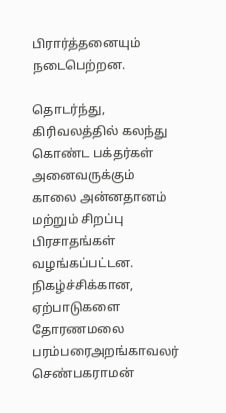பிரார்த்தனையும் நடைபெற்றன.

தொடர்ந்து, கிரிவலத்தில் கலந்து கொண்ட பக்தர்கள் அனைவருக்கும் காலை அன்னதானம் மற்றும் சிறப்பு பிரசாதங்கள் வழங்கப்பட்டன. நிகழ்ச்சிக்கான, ஏற்பாடுகளை தோரணமலை பரம்பரைஅறங்காவலர் செண்பகராமன்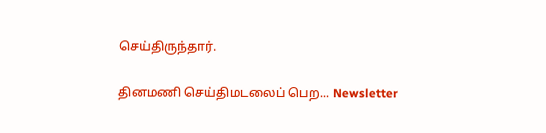செய்திருந்தார்.

தினமணி செய்திமடலைப் பெற... Newsletter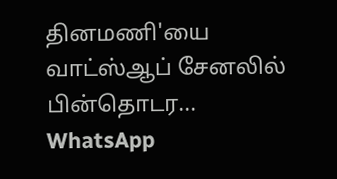தினமணி'யை வாட்ஸ்ஆப் சேனலில் பின்தொடர... WhatsApp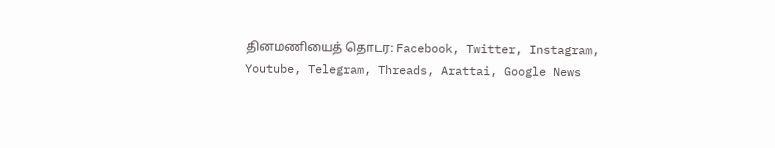தினமணியைத் தொடர: Facebook, Twitter, Instagram, Youtube, Telegram, Threads, Arattai, Google News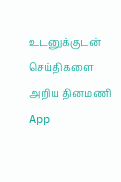உடனுக்குடன் செய்திகளை அறிய தினமணி App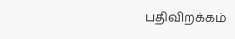பதிவிறக்கம்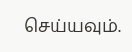செய்யவும்.